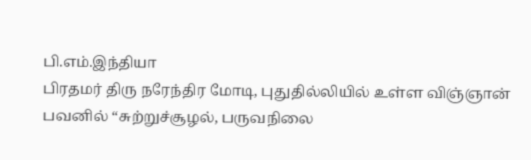பி.எம்.இந்தியா
பிரதமர் திரு நரேந்திர மோடி, புதுதில்லியில் உள்ள விஞ்ஞான் பவனில் “சுற்றுச்சூழல், பருவநிலை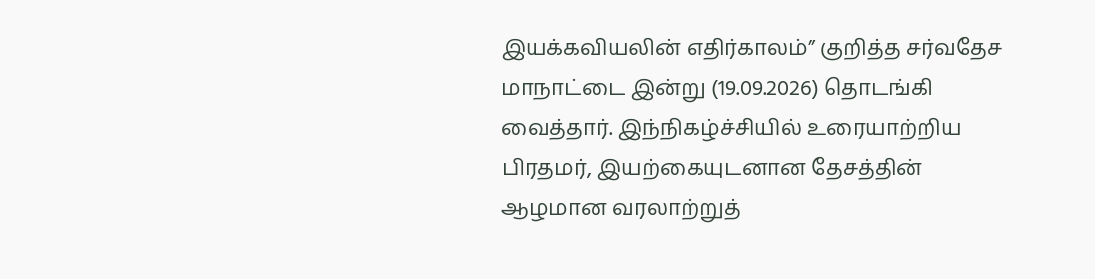இயக்கவியலின் எதிர்காலம்” குறித்த சர்வதேச மாநாட்டை இன்று (19.09.2026) தொடங்கி வைத்தார். இந்நிகழ்ச்சியில் உரையாற்றிய பிரதமர், இயற்கையுடனான தேசத்தின் ஆழமான வரலாற்றுத்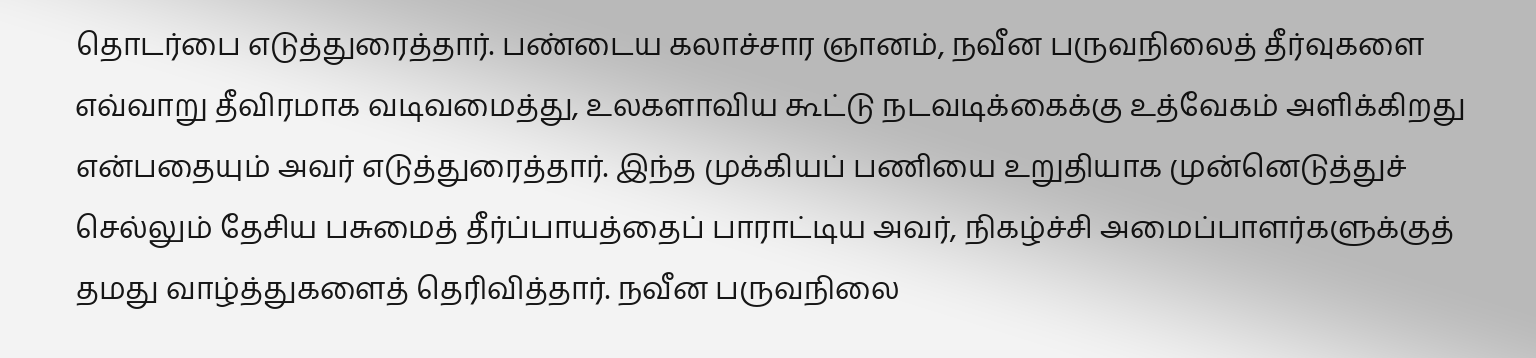தொடர்பை எடுத்துரைத்தார். பண்டைய கலாச்சார ஞானம், நவீன பருவநிலைத் தீர்வுகளை எவ்வாறு தீவிரமாக வடிவமைத்து, உலகளாவிய கூட்டு நடவடிக்கைக்கு உத்வேகம் அளிக்கிறது என்பதையும் அவர் எடுத்துரைத்தார். இந்த முக்கியப் பணியை உறுதியாக முன்னெடுத்துச் செல்லும் தேசிய பசுமைத் தீர்ப்பாயத்தைப் பாராட்டிய அவர், நிகழ்ச்சி அமைப்பாளர்களுக்குத் தமது வாழ்த்துகளைத் தெரிவித்தார். நவீன பருவநிலை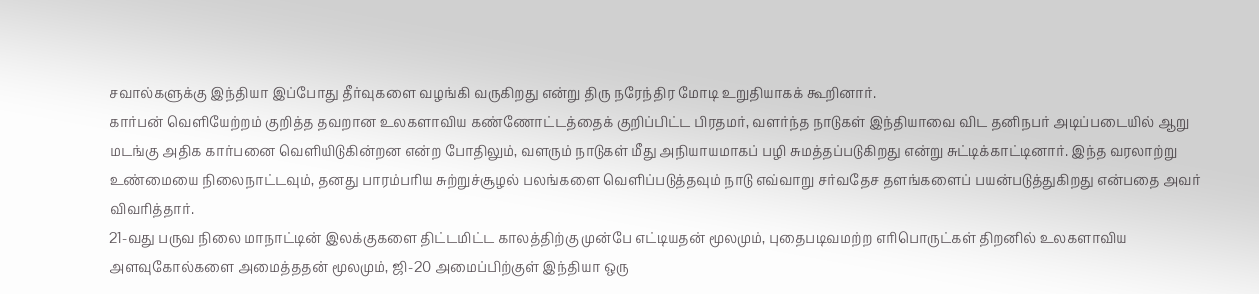சவால்களுக்கு இந்தியா இப்போது தீர்வுகளை வழங்கி வருகிறது என்று திரு நரேந்திர மோடி உறுதியாகக் கூறினார்.
கார்பன் வெளியேற்றம் குறித்த தவறான உலகளாவிய கண்ணோட்டத்தைக் குறிப்பிட்ட பிரதமர், வளர்ந்த நாடுகள் இந்தியாவை விட தனிநபர் அடிப்படையில் ஆறு மடங்கு அதிக கார்பனை வெளியிடுகின்றன என்ற போதிலும், வளரும் நாடுகள் மீது அநியாயமாகப் பழி சுமத்தப்படுகிறது என்று சுட்டிக்காட்டினார். இந்த வரலாற்று உண்மையை நிலைநாட்டவும், தனது பாரம்பரிய சுற்றுச்சூழல் பலங்களை வெளிப்படுத்தவும் நாடு எவ்வாறு சர்வதேச தளங்களைப் பயன்படுத்துகிறது என்பதை அவர் விவரித்தார்.
21-வது பருவ நிலை மாநாட்டின் இலக்குகளை திட்டமிட்ட காலத்திற்கு முன்பே எட்டியதன் மூலமும், புதைபடிவமற்ற எரிபொருட்கள் திறனில் உலகளாவிய அளவுகோல்களை அமைத்ததன் மூலமும், ஜி-20 அமைப்பிற்குள் இந்தியா ஒரு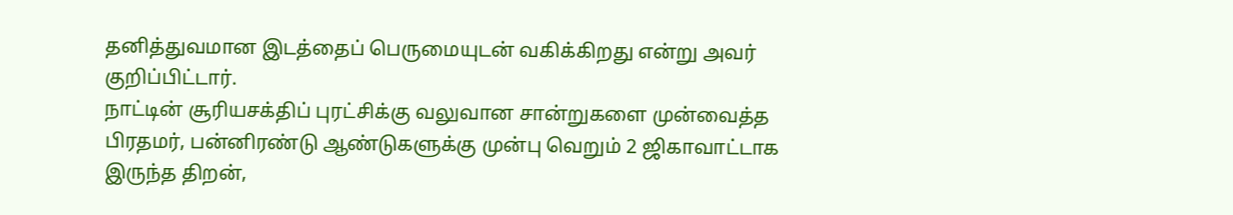தனித்துவமான இடத்தைப் பெருமையுடன் வகிக்கிறது என்று அவர் குறிப்பிட்டார்.
நாட்டின் சூரியசக்திப் புரட்சிக்கு வலுவான சான்றுகளை முன்வைத்த பிரதமர், பன்னிரண்டு ஆண்டுகளுக்கு முன்பு வெறும் 2 ஜிகாவாட்டாக இருந்த திறன்,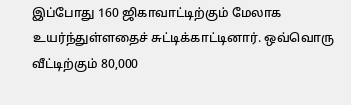இப்போது 160 ஜிகாவாட்டிற்கும் மேலாக உயர்ந்துள்ளதைச் சுட்டிக்காட்டினார். ஒவ்வொரு வீட்டிற்கும் 80,000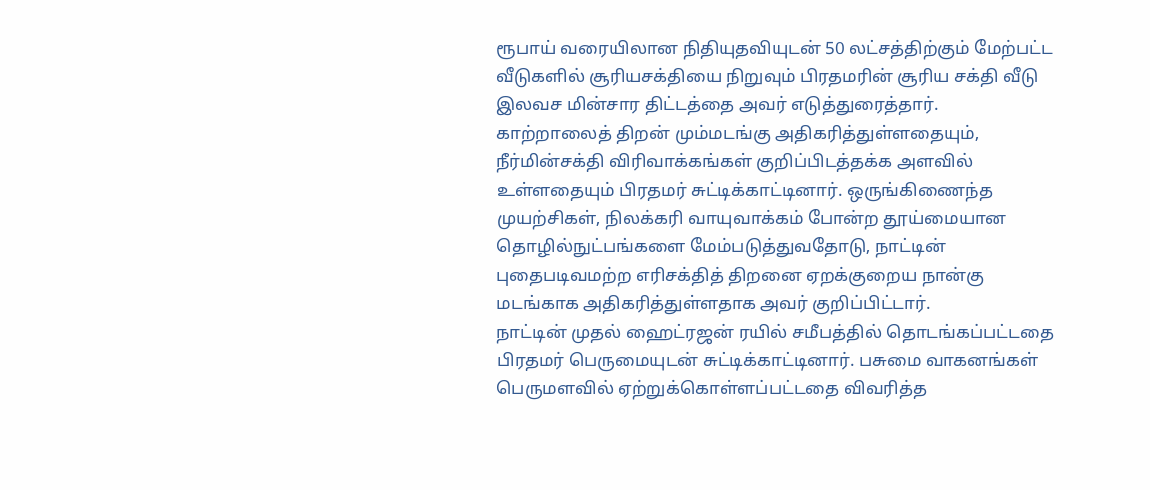ரூபாய் வரையிலான நிதியுதவியுடன் 50 லட்சத்திற்கும் மேற்பட்ட வீடுகளில் சூரியசக்தியை நிறுவும் பிரதமரின் சூரிய சக்தி வீடு இலவச மின்சார திட்டத்தை அவர் எடுத்துரைத்தார்.
காற்றாலைத் திறன் மும்மடங்கு அதிகரித்துள்ளதையும், நீர்மின்சக்தி விரிவாக்கங்கள் குறிப்பிடத்தக்க அளவில் உள்ளதையும் பிரதமர் சுட்டிக்காட்டினார். ஒருங்கிணைந்த முயற்சிகள், நிலக்கரி வாயுவாக்கம் போன்ற தூய்மையான தொழில்நுட்பங்களை மேம்படுத்துவதோடு, நாட்டின் புதைபடிவமற்ற எரிசக்தித் திறனை ஏறக்குறைய நான்கு மடங்காக அதிகரித்துள்ளதாக அவர் குறிப்பிட்டார்.
நாட்டின் முதல் ஹைட்ரஜன் ரயில் சமீபத்தில் தொடங்கப்பட்டதை பிரதமர் பெருமையுடன் சுட்டிக்காட்டினார். பசுமை வாகனங்கள் பெருமளவில் ஏற்றுக்கொள்ளப்பட்டதை விவரித்த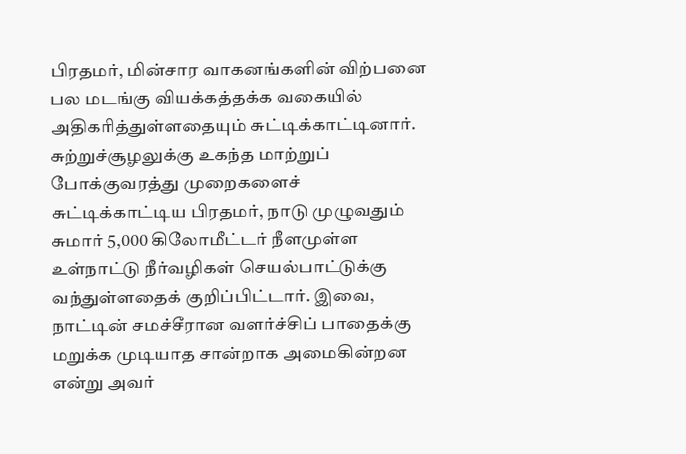பிரதமர், மின்சார வாகனங்களின் விற்பனை பல மடங்கு வியக்கத்தக்க வகையில் அதிகரித்துள்ளதையும் சுட்டிக்காட்டினார்.
சுற்றுச்சூழலுக்கு உகந்த மாற்றுப் போக்குவரத்து முறைகளைச் சுட்டிக்காட்டிய பிரதமர், நாடு முழுவதும் சுமார் 5,000 கிலோமீட்டர் நீளமுள்ள உள்நாட்டு நீர்வழிகள் செயல்பாட்டுக்கு வந்துள்ளதைக் குறிப்பிட்டார். இவை, நாட்டின் சமச்சீரான வளர்ச்சிப் பாதைக்கு மறுக்க முடியாத சான்றாக அமைகின்றன என்று அவர்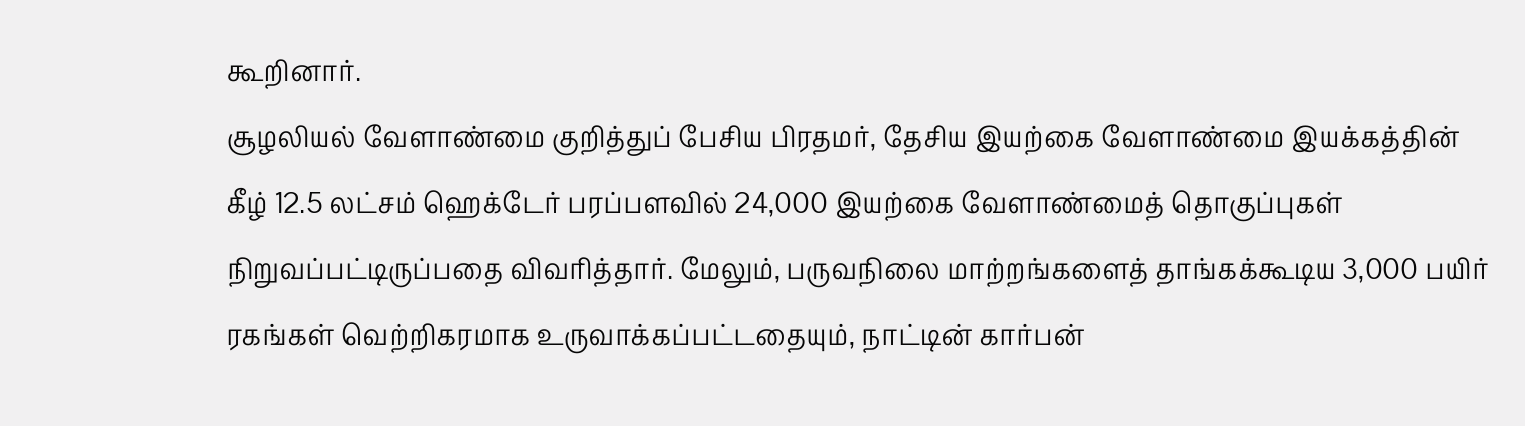கூறினார்.
சூழலியல் வேளாண்மை குறித்துப் பேசிய பிரதமர், தேசிய இயற்கை வேளாண்மை இயக்கத்தின் கீழ் 12.5 லட்சம் ஹெக்டேர் பரப்பளவில் 24,000 இயற்கை வேளாண்மைத் தொகுப்புகள் நிறுவப்பட்டிருப்பதை விவரித்தார். மேலும், பருவநிலை மாற்றங்களைத் தாங்கக்கூடிய 3,000 பயிர் ரகங்கள் வெற்றிகரமாக உருவாக்கப்பட்டதையும், நாட்டின் கார்பன்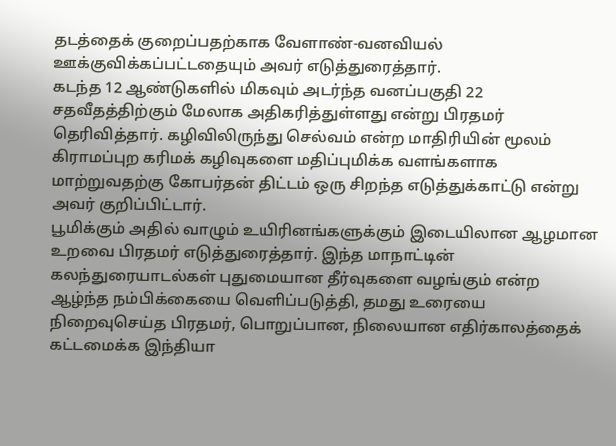தடத்தைக் குறைப்பதற்காக வேளாண்-வனவியல் ஊக்குவிக்கப்பட்டதையும் அவர் எடுத்துரைத்தார்.
கடந்த 12 ஆண்டுகளில் மிகவும் அடர்ந்த வனப்பகுதி 22 சதவீதத்திற்கும் மேலாக அதிகரித்துள்ளது என்று பிரதமர் தெரிவித்தார். கழிவிலிருந்து செல்வம் என்ற மாதிரியின் மூலம் கிராமப்புற கரிமக் கழிவுகளை மதிப்புமிக்க வளங்களாக மாற்றுவதற்கு கோபர்தன் திட்டம் ஒரு சிறந்த எடுத்துக்காட்டு என்று அவர் குறிப்பிட்டார்.
பூமிக்கும் அதில் வாழும் உயிரினங்களுக்கும் இடையிலான ஆழமான உறவை பிரதமர் எடுத்துரைத்தார். இந்த மாநாட்டின் கலந்துரையாடல்கள் புதுமையான தீர்வுகளை வழங்கும் என்ற ஆழ்ந்த நம்பிக்கையை வெளிப்படுத்தி, தமது உரையை நிறைவுசெய்த பிரதமர், பொறுப்பான, நிலையான எதிர்காலத்தைக் கட்டமைக்க இந்தியா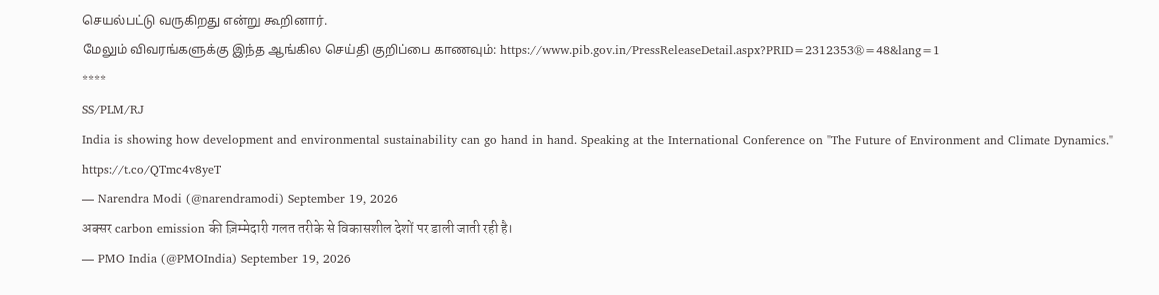செயல்பட்டு வருகிறது என்று கூறினார்.
மேலும் விவரங்களுக்கு இந்த ஆங்கில செய்தி குறிப்பை காணவும்: https://www.pib.gov.in/PressReleaseDetail.aspx?PRID=2312353®=48&lang=1
****
SS/PLM/RJ
India is showing how development and environmental sustainability can go hand in hand. Speaking at the International Conference on "The Future of Environment and Climate Dynamics." https://t.co/QTmc4v8yeT
— Narendra Modi (@narendramodi) September 19, 2026
अक्सर carbon emission की ज़िम्मेदारी गलत तरीके से विकासशील देशों पर डाली जाती रही है।
— PMO India (@PMOIndia) September 19, 2026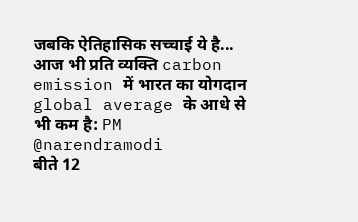जबकि ऐतिहासिक सच्चाई ये है... आज भी प्रति व्यक्ति carbon emission में भारत का योगदान global average के आधे से भी कम है: PM @narendramodi
बीते 12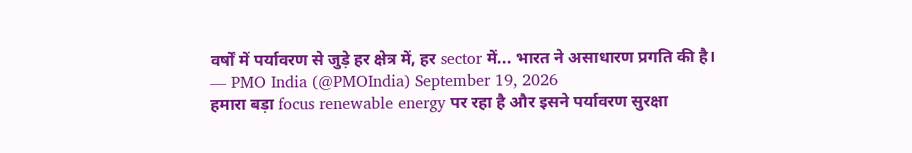वर्षों में पर्यावरण से जुड़े हर क्षेत्र में, हर sector में... भारत ने असाधारण प्रगति की है।
— PMO India (@PMOIndia) September 19, 2026
हमारा बड़ा focus renewable energy पर रहा है और इसने पर्यावरण सुरक्षा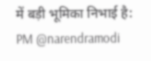में बड़ी भूमिका निभाई है: PM @narendramodi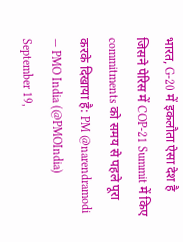भारत, G-20 में इकलौता ऐसा देश है जिसने पेरिस में COP-21 Summit में किए commitments को समय से पहले पूरा करके दिखाया है: PM @narendramodi
— PMO India (@PMOIndia) September 19,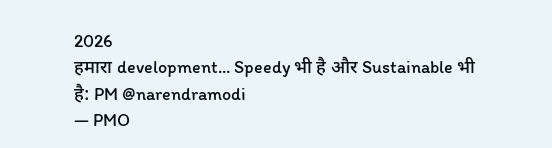2026
हमारा development... Speedy भी है और Sustainable भी है: PM @narendramodi
— PMO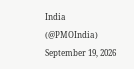India (@PMOIndia) September 19, 2026